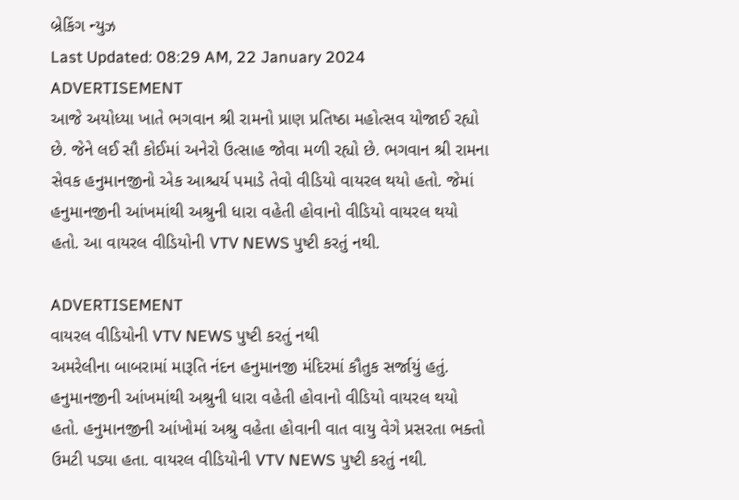બ્રેકિંગ ન્યુઝ
Last Updated: 08:29 AM, 22 January 2024
ADVERTISEMENT
આજે અયોધ્યા ખાતે ભગવાન શ્રી રામનો પ્રાણ પ્રતિષ્ઠા મહોત્સવ યોજાઈ રહ્યો છે. જેને લઈ સૌ કોઈમાં અનેરો ઉત્સાહ જોવા મળી રહ્યો છે. ભગવાન શ્રી રામના સેવક હનુમાનજીનો એક આશ્ચર્ય પમાડે તેવો વીડિયો વાયરલ થયો હતો. જેમાં હનુમાનજીની આંખમાંથી અશ્રુની ધારા વહેતી હોવાનો વીડિયો વાયરલ થયો હતો. આ વાયરલ વીડિયોની VTV NEWS પુષ્ટી કરતું નથી.

ADVERTISEMENT
વાયરલ વીડિયોની VTV NEWS પુષ્ટી કરતું નથી
અમરેલીના બાબરામાં મારૂતિ નંદન હનુમાનજી મંદિરમાં કૌતુક સર્જાયું હતું. હનુમાનજીની આંખમાંથી અશ્રુની ધારા વહેતી હોવાનો વીડિયો વાયરલ થયો હતો. હનુમાનજીની આંખોમાં અશ્રુ વહેતા હોવાની વાત વાયુ વેગે પ્રસરતા ભક્તો ઉમટી પડ્યા હતા. વાયરલ વીડિયોની VTV NEWS પુષ્ટી કરતું નથી.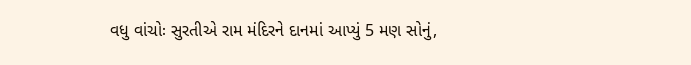વધુ વાંચોઃ સુરતીએ રામ મંદિરને દાનમાં આપ્યું 5 મણ સોનું,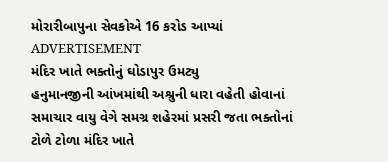મોરારીબાપુના સેવકોએ 16 કરોડ આપ્યાં
ADVERTISEMENT
મંદિર ખાતે ભક્તોનું ઘોડાપુર ઉમટ્યુ
હનુમાનજીની આંખમાંથી અશ્રુની ધારા વહેતી હોવાનાં સમાચાર વાયુ વેગે સમગ્ર શહેરમાં પ્રસરી જતા ભક્તોનાં ટોળે ટોળા મંદિર ખાતે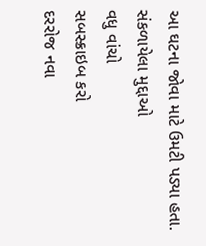આ ઘટના જોવા માટે ઉમટી પડ્યા હતા.
સંકળાયેલા મુદ્દાઓ
વધુ વાંચો
સબસ્ક્રાઇબ કરો
દરરોજ નવા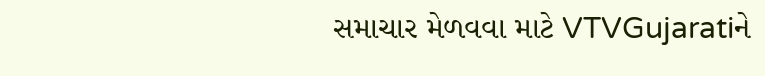સમાચાર મેળવવા માટે VTVGujaratiને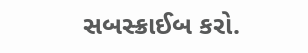સબસ્ક્રાઈબ કરો.